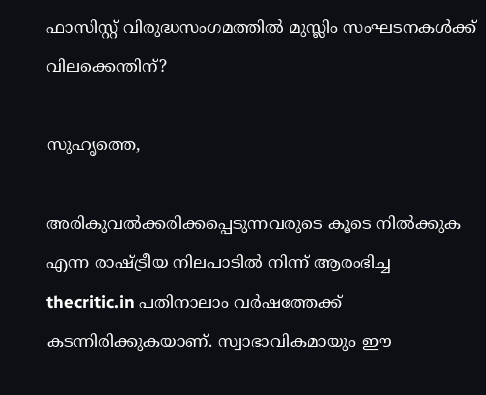ഫാസിസ്റ്റ് വിരുദ്ധസംഗമത്തില്‍ മുസ്ലിം സംഘടനകള്‍ക്ക് വിലക്കെന്തിന്?

സുഹൃത്തെ,

അരികുവല്‍ക്കരിക്കപ്പെടുന്നവരുടെ കൂടെ നില്‍ക്കുക എന്ന രാഷ്ട്രീയ നിലപാടില്‍ നിന്ന് ആരംഭിച്ച thecritic.in പതിനാലാം വര്‍ഷത്തേക്ക് കടന്നിരിക്കുകയാണ്. സ്വാഭാവികമായും ഈ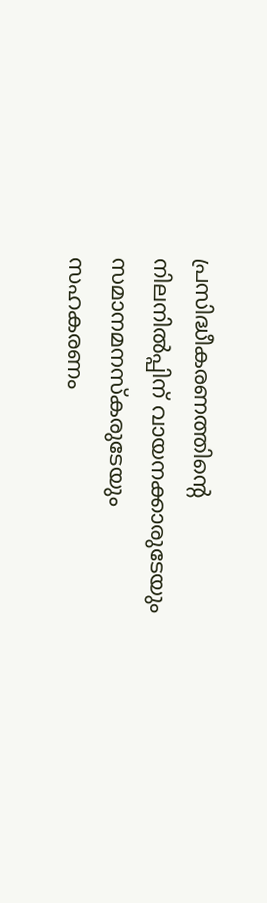പ്രസിദ്ധീകരണത്തിന്റെ നിലനില്‍പ്പിന് വായനക്കാരുടേയും സമാനമനസ്‌കരുടേയും സഹകരണം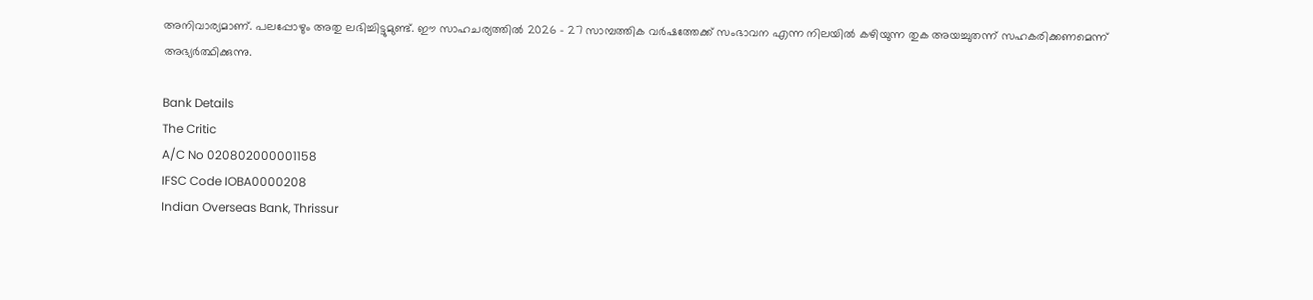അനിവാര്യമാണ്. പലപ്പോഴും അതു ലഭിച്ചിട്ടുമുണ്ട്. ഈ സാഹചര്യത്തില്‍ 2026 - 27 സാമ്പത്തിക വര്‍ഷത്തേക്ക് സംഭാവന എന്ന നിലയില്‍ കഴിയുന്ന തുക അയച്ചുതന്ന് സഹകരിക്കണമെന്ന് അഭ്യര്‍ത്ഥിക്കുന്നു.

Bank Details
The Critic
A/C No 020802000001158
IFSC Code IOBA0000208
Indian Overseas Bank, Thrissur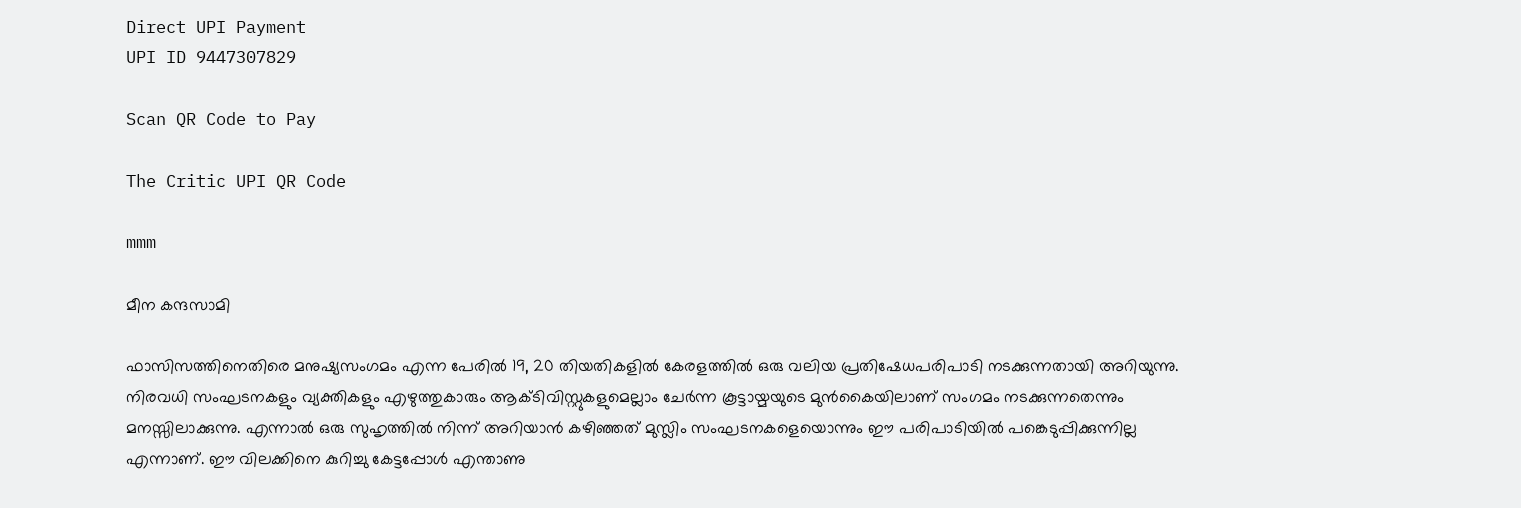Direct UPI Payment
UPI ID 9447307829

Scan QR Code to Pay

The Critic UPI QR Code

mmm

മീന കന്ദസാമി

ഫാസിസത്തിനെതിരെ മനുഷ്യസംഗമം എന്ന പേരില്‍ 19, 20 തിയതികളില്‍ കേരളത്തില്‍ ഒരു വലിയ പ്രതിഷേധപരിപാടി നടക്കുന്നതായി അറിയുന്നു. നിരവധി സംഘടനകളും വ്യക്തികളും എഴുത്തുകാരും ആക്ടിവിസ്റ്റുകളുമെല്ലാം ചേര്‍ന്ന കൂട്ടായ്മയുടെ മുന്‍കൈയിലാണ് സംഗമം നടക്കുന്നതെന്നും മനസ്സിലാക്കുന്നു. എന്നാല്‍ ഒരു സുഹൃത്തില്‍ നിന്ന് അറിയാന്‍ കഴിഞ്ഞത് മുസ്ലിം സംഘടനകളെയൊന്നും ഈ പരിപാടിയില്‍ പങ്കെടുപ്പിക്കുന്നില്ല എന്നാണ്. ഈ വിലക്കിനെ കുറിച്ചു കേട്ടപ്പോള്‍ എന്താണു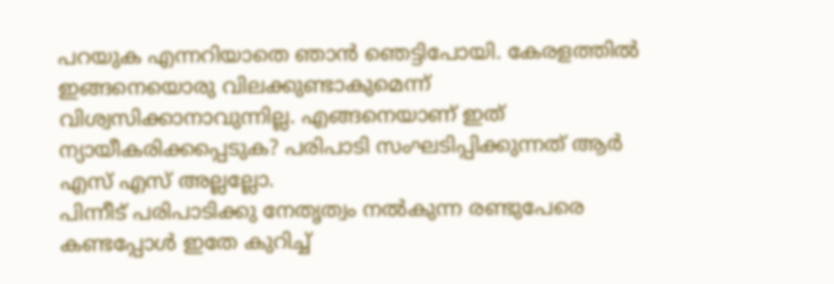പറയുക എന്നറിയാതെ ഞാന്‍ ഞെട്ടിപോയി. കേരളത്തില്‍ ഇങ്ങനെയൊരു വിലക്കുണ്ടാകുമെന്ന് വിശ്വസിക്കാനാവുന്നില്ല. എങ്ങനെയാണ് ഇത് ന്യായീകരിക്കപ്പെടുക? പരിപാടി സംഘടിപ്പിക്കുന്നത് ആര്‍ എസ് എസ് അല്ലല്ലോ.
പിന്നീട് പരിപാടിക്കു നേതൃത്വം നല്‍കുന്ന രണ്ടുപേരെ കണ്ടപ്പോള്‍ ഇതേ കുറിച്ച്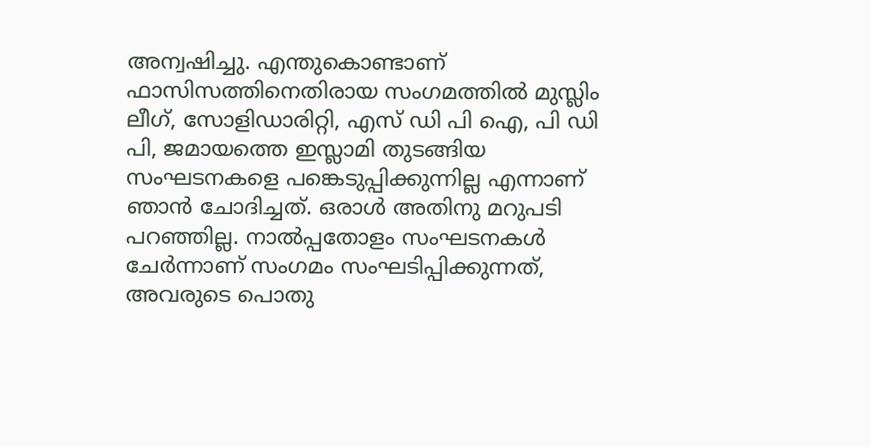അന്വഷിച്ചു. എന്തുകൊണ്ടാണ് ഫാസിസത്തിനെതിരായ സംഗമത്തില്‍ മുസ്ലിം ലീഗ്, സോളിഡാരിറ്റി, എസ് ഡി പി ഐ, പി ഡി പി, ജമായത്തെ ഇസ്ലാമി തുടങ്ങിയ സംഘടനകളെ പങ്കെടുപ്പിക്കുന്നില്ല എന്നാണ് ഞാന്‍ ചോദിച്ചത്. ഒരാള്‍ അതിനു മറുപടി പറഞ്ഞില്ല. നാല്‍പ്പതോളം സംഘടനകള്‍ ചേര്‍ന്നാണ് സംഗമം സംഘടിപ്പിക്കുന്നത്, അവരുടെ പൊതു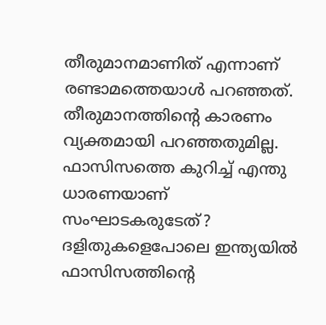തീരുമാനമാണിത് എന്നാണ് രണ്ടാമത്തെയാള്‍ പറഞ്ഞത്. തീരുമാനത്തിന്റെ കാരണം വ്യക്തമായി പറഞ്ഞതുമില്ല.
ഫാസിസത്തെ കുറിച്ച് എന്തു ധാരണയാണ് സംഘാടകരുടേത്? ദളിതുകളെപോലെ ഇന്ത്യയില്‍ ഫാസിസത്തിന്റെ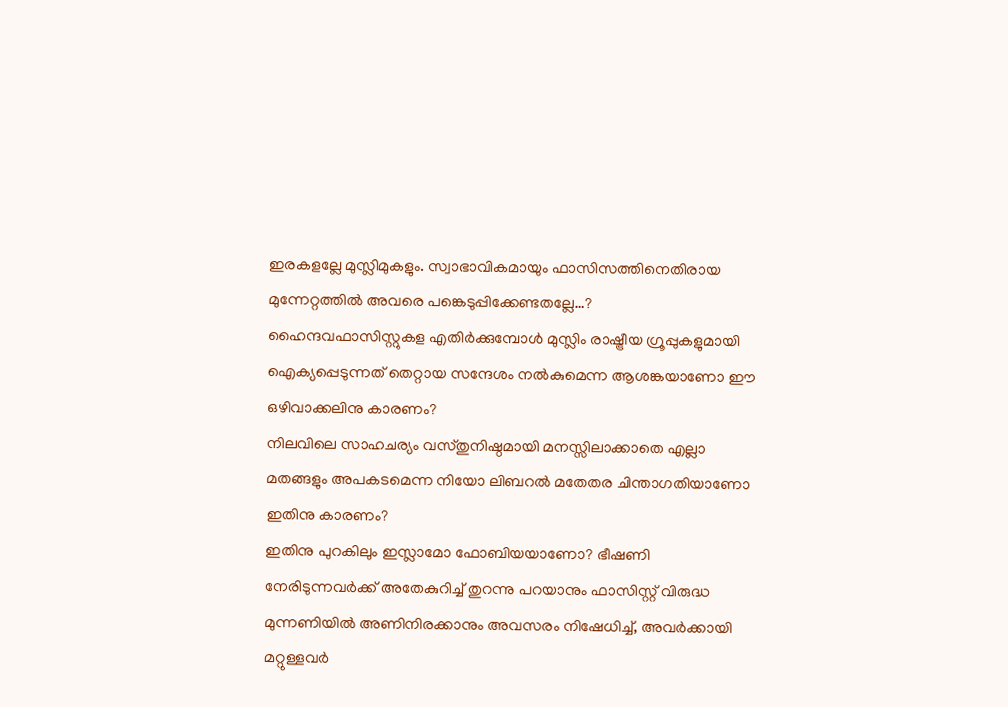ഇരകളല്ലേ മുസ്ലിമുകളും. സ്വാഭാവികമായും ഫാസിസത്തിനെതിരായ മുന്നേറ്റത്തില്‍ അവരെ പങ്കെടുപ്പിക്കേണ്ടതല്ലേ…?
ഹൈന്ദവഫാസിസ്റ്റുകള എതിര്‍ക്കുമ്പോള്‍ മുസ്ലിം രാഷ്ട്രീയ ഗ്രൂപ്പുകളുമായി ഐക്യപ്പെടുന്നത് തെറ്റായ സന്ദേശം നല്‍കുമെന്ന ആശങ്കയാണോ ഈ ഒഴിവാക്കലിനു കാരണം?
നിലവിലെ സാഹചര്യം വസ്തുനിഷ്ഠമായി മനസ്സിലാക്കാതെ എല്ലാ മതങ്ങളും അപകടമെന്ന നിയോ ലിബറല്‍ മതേതര ചിന്താഗതിയാണോ ഇതിനു കാരണം?
ഇതിനു പുറകിലും ഇസ്ലാമോ ഫോബിയയാണോ? ഭീഷണി നേരിടുന്നവര്‍ക്ക് അതേകുറിച്ച് തുറന്നു പറയാനും ഫാസിസ്റ്റ് വിരുദ്ധ മുന്നണിയില്‍ അണിനിരക്കാനും അവസരം നിഷേധിച്ച്, അവര്‍ക്കായി മറ്റുള്ളവര്‍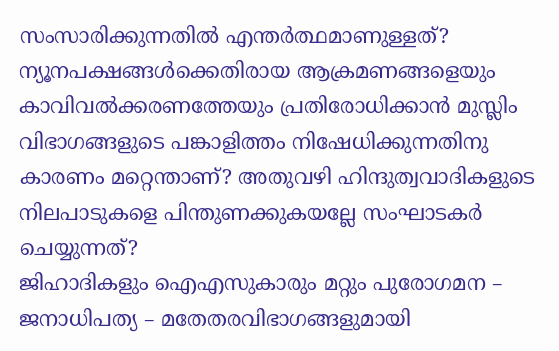സംസാരിക്കുന്നതില്‍ എന്തര്‍ത്ഥമാണുള്ളത്? ന്യൂനപക്ഷങ്ങള്‍ക്കെതിരായ ആക്രമണങ്ങളെയും കാവിവല്‍ക്കരണത്തേയും പ്രതിരോധിക്കാന്‍ മുസ്ലിം വിഭാഗങ്ങളുടെ പങ്കാളിത്തം നിഷേധിക്കുന്നതിനു കാരണം മറ്റെന്താണ്? അതുവഴി ഹിന്ദുത്വവാദികളുടെ നിലപാടുകളെ പിന്തുണക്കുകയല്ലേ സംഘാടകര്‍ ചെയ്യുന്നത്?
ജിഹാദികളും ഐഎസുകാരും മറ്റും പുരോഗമന – ജനാധിപത്യ – മതേതരവിഭാഗങ്ങളുമായി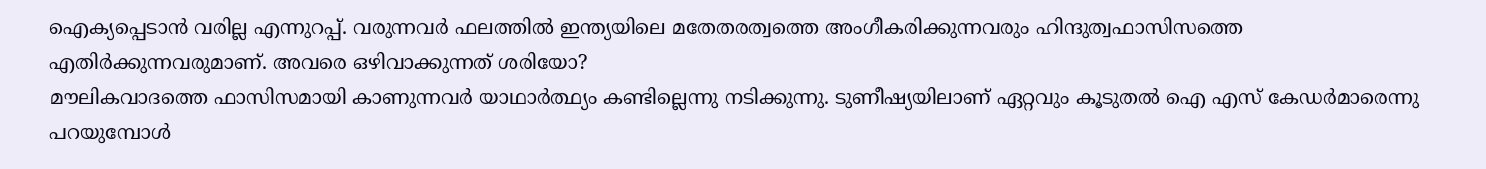ഐക്യപ്പെടാന്‍ വരില്ല എന്നുറപ്പ്. വരുന്നവര്‍ ഫലത്തില്‍ ഇന്ത്യയിലെ മതേതരത്വത്തെ അംഗീകരിക്കുന്നവരും ഹിന്ദുത്വഫാസിസത്തെ എതിര്‍ക്കുന്നവരുമാണ്. അവരെ ഒഴിവാക്കുന്നത് ശരിയോ?
മൗലികവാദത്തെ ഫാസിസമായി കാണുന്നവര്‍ യാഥാര്‍ത്ഥ്യം കണ്ടില്ലെന്നു നടിക്കുന്നു. ടുണീഷ്യയിലാണ് ഏറ്റവും കൂടുതല്‍ ഐ എസ് കേഡര്‍മാരെന്നു പറയുമ്പോള്‍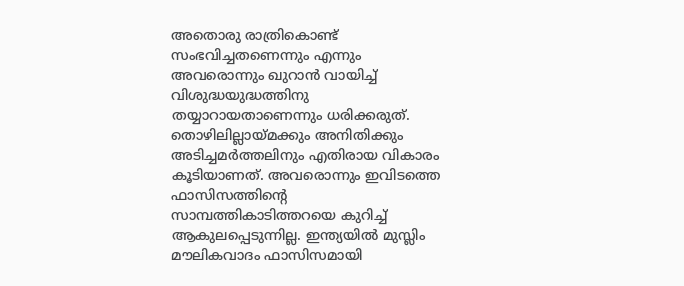അതൊരു രാത്രികൊണ്ട് സംഭവിച്ചതണെന്നും എന്നും അവരൊന്നും ഖുറാന്‍ വായിച്ച് വിശുദ്ധയുദ്ധത്തിനു തയ്യാറായതാണെന്നും ധരിക്കരുത്. തൊഴിലില്ലായ്മക്കും അനിതിക്കും അടിച്ചമര്‍ത്തലിനും എതിരായ വികാരം കൂടിയാണത്. അവരൊന്നും ഇവിടത്തെ ഫാസിസത്തിന്റെ സാമ്പത്തികാടിത്തറയെ കുറിച്ച് ആകുലപ്പെടുന്നില്ല. ഇന്ത്യയില്‍ മുസ്ലിം മൗലികവാദം ഫാസിസമായി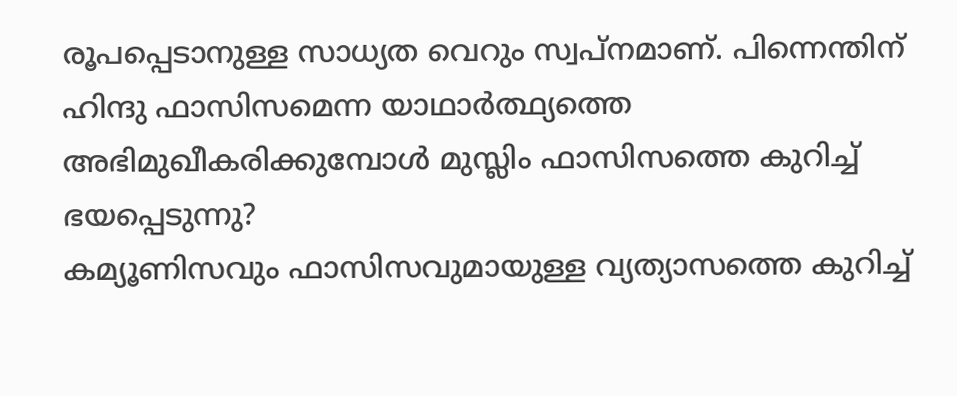രൂപപ്പെടാനുള്ള സാധ്യത വെറും സ്വപ്‌നമാണ്. പിന്നെന്തിന് ഹിന്ദു ഫാസിസമെന്ന യാഥാര്‍ത്ഥ്യത്തെ അഭിമുഖീകരിക്കുമ്പോള്‍ മുസ്ലിം ഫാസിസത്തെ കുറിച്ച് ഭയപ്പെടുന്നു?
കമ്യൂണിസവും ഫാസിസവുമായുള്ള വ്യത്യാസത്തെ കുറിച്ച്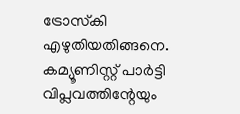ട്രോസ്‌കി എഴുതിയതിങ്ങനെ. കമ്യൂണിസ്റ്റ് പാര്‍ട്ടി വിപ്ലവത്തിന്റേയും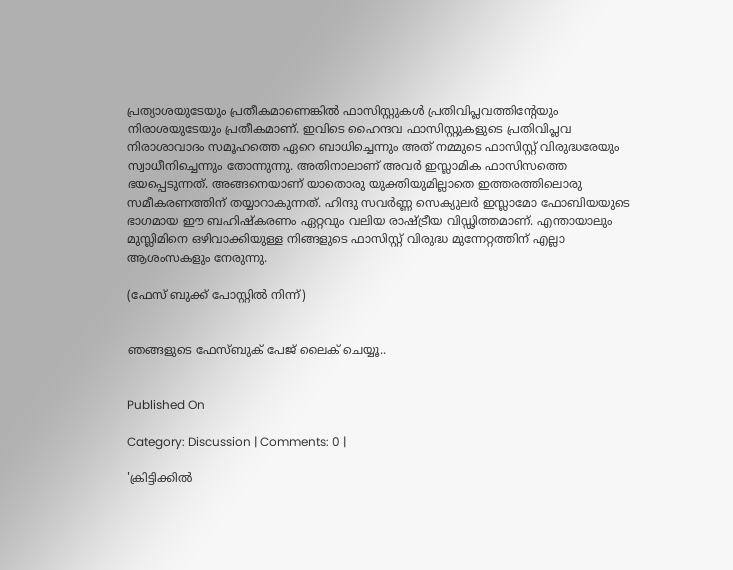പ്രത്യാശയുടേയും പ്രതീകമാണെങ്കില്‍ ഫാസിസ്റ്റുകള്‍ പ്രതിവിപ്ലവത്തിന്റേയും നിരാശയുടേയും പ്രതീകമാണ്. ഇവിടെ ഹൈന്ദവ ഫാസിസ്റ്റുകളുടെ പ്രതിവിപ്ലവ നിരാശാവാദം സമൂഹത്തെ ഏറെ ബാധിച്ചെന്നും അത് നമ്മുടെ ഫാസിസ്റ്റ് വിരുദ്ധരേയും സ്വാധീനിച്ചെന്നും തോന്നുന്നു. അതിനാലാണ് അവര്‍ ഇസ്ലാമിക ഫാസിസത്തെ ഭയപ്പെടുന്നത്. അങ്ങനെയാണ് യാതൊരു യുക്തിയുമില്ലാതെ ഇത്തരത്തിലൊരു സമീകരണത്തിന് തയ്യാറാകുന്നത്. ഹിന്ദു സവര്‍ണ്ണ സെക്യുലര്‍ ഇസ്ലാമോ ഫോബിയയുടെ ഭാഗമായ ഈ ബഹിഷ്‌കരണം ഏറ്റവും വലിയ രാഷ്ട്രീയ വിഡ്ഢിത്തമാണ്. എന്തായാലും മുസ്ലിമിനെ ഒഴിവാക്കിയുള്ള നിങ്ങളുടെ ഫാസിസ്റ്റ് വിരുദ്ധ മുന്നേറ്റത്തിന് എല്ലാ ആശംസകളും നേരുന്നു.

(ഫേസ് ബുക്ക് പോസ്റ്റില്‍ നിന്ന്)


ഞങ്ങളുടെ ഫേസ്ബുക് പേജ് ലൈക് ചെയ്യൂ..


Published On

Category: Discussion | Comments: 0 |

'ക്രിട്ടിക്കില്‍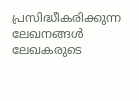പ്രസിദ്ധീകരിക്കുന്ന ലേഖനങ്ങള്‍ ലേഖകരുടെ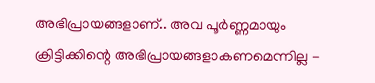അഭിപ്രായങ്ങളാണ്.. അവ പൂര്‍ണ്ണമായും ക്രിട്ടിക്കിന്റെ അഭിപ്രായങ്ങളാകണമെന്നില്ല -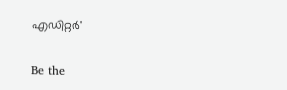എഡിറ്റര്‍'

Be the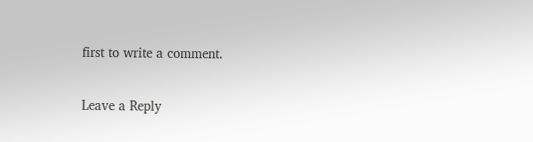first to write a comment.

Leave a Reply